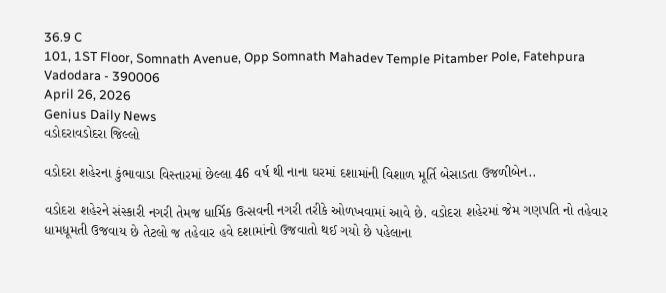36.9 C
101, 1ST Floor, Somnath Avenue, Opp Somnath Mahadev Temple Pitamber Pole, Fatehpura Vadodara - 390006
April 26, 2026
Genius Daily News
વડોદરાવડોદરા જિલ્લો

વડોદરા શહેરના કુંભાવાડા વિસ્તારમાં છેલ્લા 46 વર્ષ થી નાના ઘરમાં દશામાંની વિશાળ મૂર્તિ બેસાડતા ઉજળીબેન..

વડોદરા શહેરને સંસ્કારી નગરી તેમજ ધાર્મિક ઉત્સવની નગરી તરીકે ઓળખવામાં આવે છે. વડોદરા શહેરમાં જેમ ગણપતિ નો તહેવાર ધામધૂમતી ઉજવાય છે તેટલો જ તહેવાર હવે દશામાંનો ઉજવાતો થઈ ગયો છે પહેલાના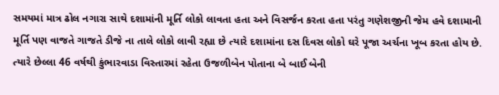સમયમાં માત્ર ઢોલ નગારા સાથે દશામાંની મૂર્તિ લોકો લાવતા હતા અને વિસર્જન કરતા હતા પરંતુ ગણેશજીની જેમ હવે દશામાની મૂર્તિ પણ વાજતે ગાજતે ડીજે ના તાલે લોકો લાવી રહ્યા છે ત્યારે દશામાંના દસ દિવસ લોકો ઘરે પૂજા અર્ચના ખૂબ કરતા હોય છે. ત્યારે છેલ્લા 46 વર્ષથી કુંભારવાડા વિસ્તારમાં રહેતા ઉજળીબેન પોતાના બે બાઈ બેની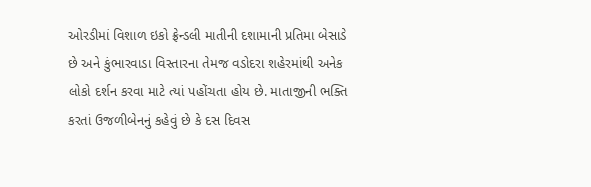ઓરડીમાં વિશાળ ઇકો ફ્રેન્ડલી માતીની દશામાની પ્રતિમા બેસાડે છે અને કુંભારવાડા વિસ્તારના તેમજ વડોદરા શહેરમાંથી અનેક લોકો દર્શન કરવા માટે ત્યાં પહોંચતા હોય છે. માતાજીની ભક્તિ કરતાં ઉજળીબેનનું કહેવું છે કે દસ દિવસ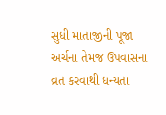સુધી માતાજીની પૂજા અર્ચના તેમજ ઉપવાસના વ્રત કરવાથી ધન્યતા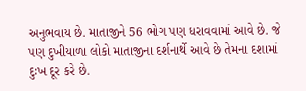અનુભવાય છે. માતાજીને 56 ભોગ પણ ધરાવવામાં આવે છે. જે પણ દુખીયાળા લોકો માતાજીના દર્શનાર્થે આવે છે તેમના દશામાં દુઃખ દૂર કરે છે.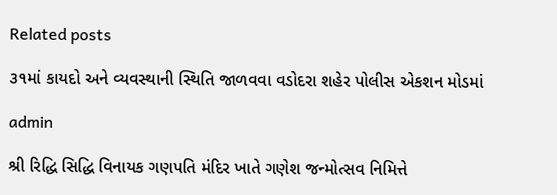Related posts

૩૧માં કાયદો અને વ્યવસ્થાની સ્થિતિ જાળવવા વડોદરા શહેર પોલીસ એકશન મોડમાં

admin

શ્રી રિદ્ધિ સિદ્ધિ વિનાયક ગણપતિ મંદિર ખાતે ગણેશ જન્મોત્સવ નિમિત્તે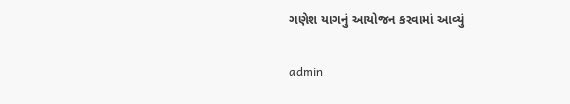ગણેશ યાગનું આયોજન કરવામાં આવ્યું

admin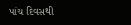પાંચ દિવસથી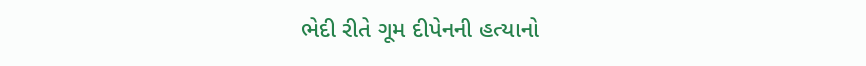ભેદી રીતે ગૂમ દીપેનની હત્યાનો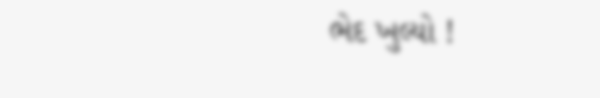ભેદ ખુલ્યો !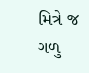મિત્રે જ ગળુ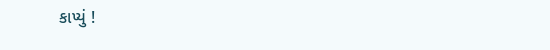કાપ્યું !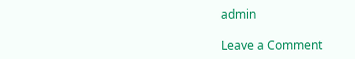admin

Leave a Comment